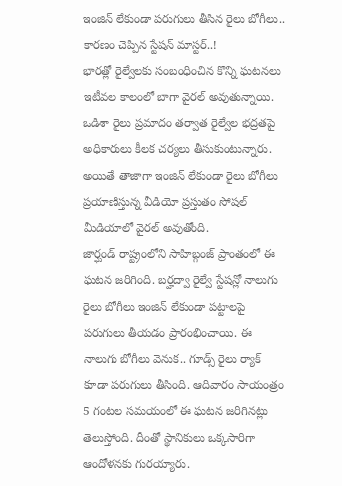ఇంజిన్ లేకుండా పరుగులు తీసిన రైలు బోగీలు.. కారణం చెప్పిన స్టేషన్ మాస్టర్..!
భారత్లో రైల్వేలకు సంబంధించిన కొన్ని ఘటనలు ఇటీవల కాలంలో బాగా వైరల్ అవుతున్నాయి. ఒడిశా రైలు ప్రమాదం తర్వాత రైల్వేల భద్రతపై అధికారులు కీలక చర్యలు తీసుకుంటున్నారు. అయితే తాజాగా ఇంజిన్ లేకుండా రైలు బోగీలు ప్రయాణిస్తున్న వీడియో ప్రస్తుతం సోషల్ మీడియాలో వైరల్ అవుతోంది.
జార్ఘండ్ రాష్ట్రంలోని సాహిబ్గంజ్ ప్రాంతంలో ఈ ఘటన జరిగింది. బర్హద్వా రైల్వే స్టేషన్లో నాలుగు రైలు బోగీలు ఇంజిన్ లేకుండా పట్టాలపై పరుగులు తీయడం ప్రారంభించాయి. ఈ నాలుగు బోగీలు వెనుక.. గూడ్స్ రైలు ర్యాక్ కూడా పరుగులు తీసింది. ఆదివారం సాయంత్రం 5 గంటల సమయంలో ఈ ఘటన జరిగినట్లు తెలుస్తోంది. దీంతో స్థానికులు ఒక్కసారిగా ఆందోళనకు గురయ్యారు.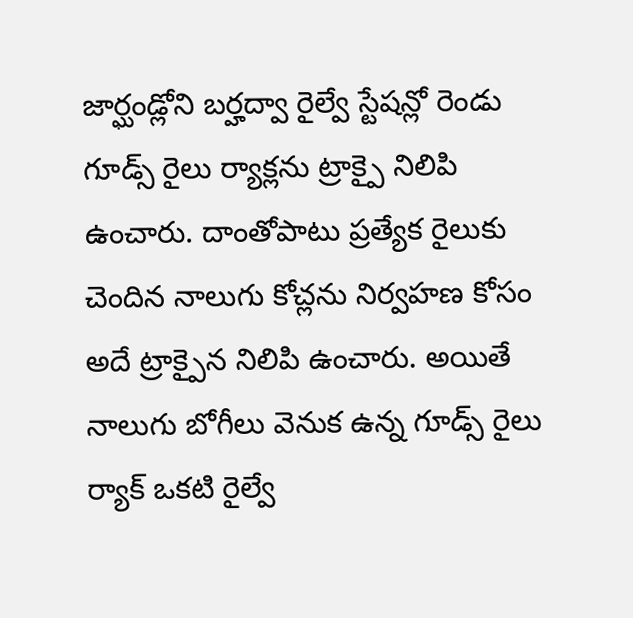జార్ఘండ్లోని బర్హద్వా రైల్వే స్టేషన్లో రెండు గూడ్స్ రైలు ర్యాక్లను ట్రాక్పై నిలిపి ఉంచారు. దాంతోపాటు ప్రత్యేక రైలుకు చెందిన నాలుగు కోచ్లను నిర్వహణ కోసం అదే ట్రాక్పైన నిలిపి ఉంచారు. అయితే నాలుగు బోగీలు వెనుక ఉన్న గూడ్స్ రైలు ర్యాక్ ఒకటి రైల్వే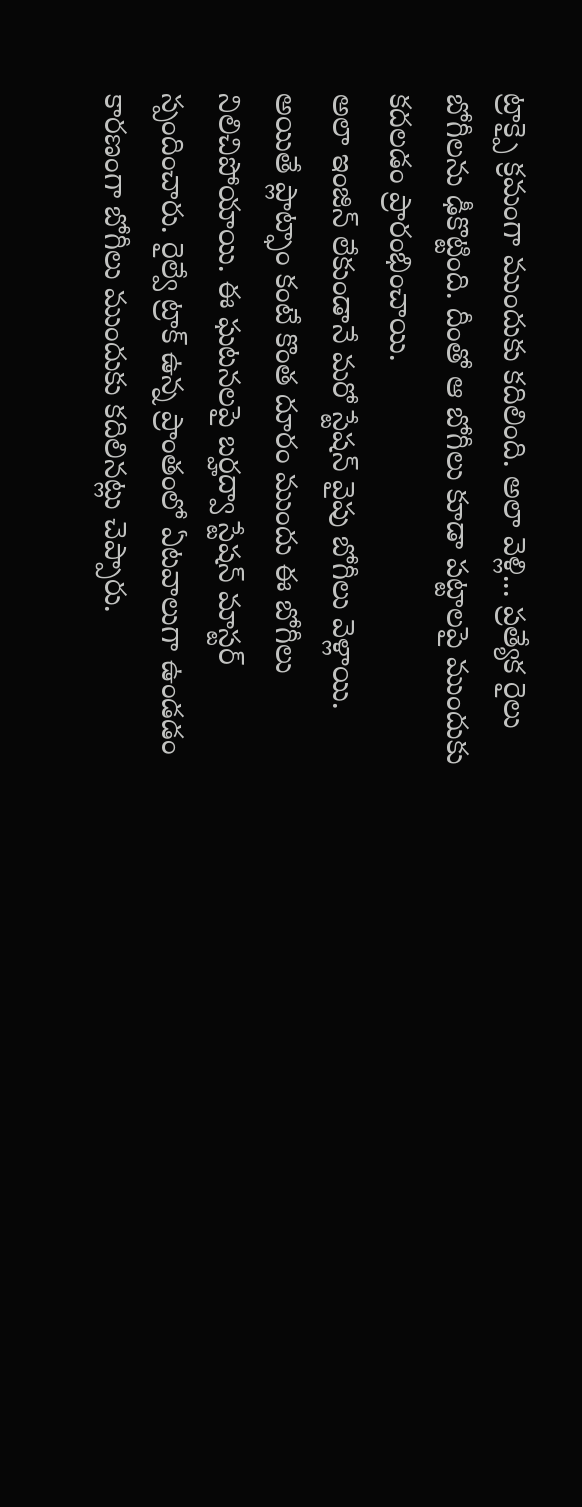ట్రాక్పై క్రమంగా ముందుకు కదిలింది. అలా వెళ్లి... ప్రత్యేక రైలు బోగీలను ఢీకొట్టింది. దీంతో ఆ బోగీలు కూడా పట్టాలపై ముందుకు కదలడం ప్రారంభించాయి.
అలా ఇంజిన్ లేకుండానే మరో స్టేషన్ వైపు బోగీలు వెళ్లాయి. అయితే ప్లాట్ఫాం కంటే కొంత దూరం ముందు ఈ బోగీలు నిలిచిపోయాయి. ఈ ఘటనలపై బర్హద్వా స్టేషన్ మాస్టర్ స్పందించారు. రైల్వే ట్రాక్ ఉన్న ప్రాంతంలో ఏటవాలుగా ఉండడం కారణంగా బోగీలు ముందుకు కదిలినట్లు చెప్పారు.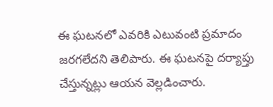ఈ ఘటనలో ఎవరికి ఎటువంటి ప్రమాదం జరగలేదని తెలిపారు. ఈ ఘటనపై దర్యాప్తు చేస్తున్నట్లు ఆయన వెల్లడించారు.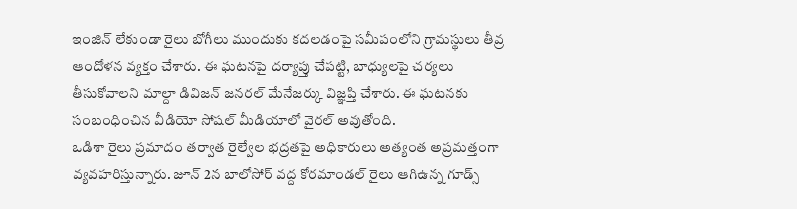ఇంజిన్ లేకుండా రైలు బోగీలు ముందుకు కదలడంపై సమీపంలోని గ్రామస్థులు తీవ్ర ఆందోళన వ్యక్తం చేశారు. ఈ ఘటనపై దర్యాప్తు చేపట్టి, బాధ్యులపై చర్యలు తీసుకోవాలని మాల్దా డివిజన్ జనరల్ మేనేజర్కు విజ్ఞప్తి చేశారు. ఈ ఘటనకు సంబంధించిన వీడియో సోషల్ మీడియాలో వైరల్ అవుతోంది.
ఒడిశా రైలు ప్రమాదం తర్వాత రైల్వేల భద్రతపై అధికారులు అత్యంత అప్రమత్తంగా వ్యవహరిస్తున్నారు. జూన్ 2న బాలోసోర్ వద్ద కోరమాండల్ రైలు ఆగిఉన్న గూడ్స్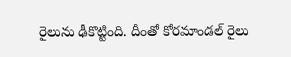రైలును ఢీకొట్టింది. దీంతో కోరమాండల్ రైలు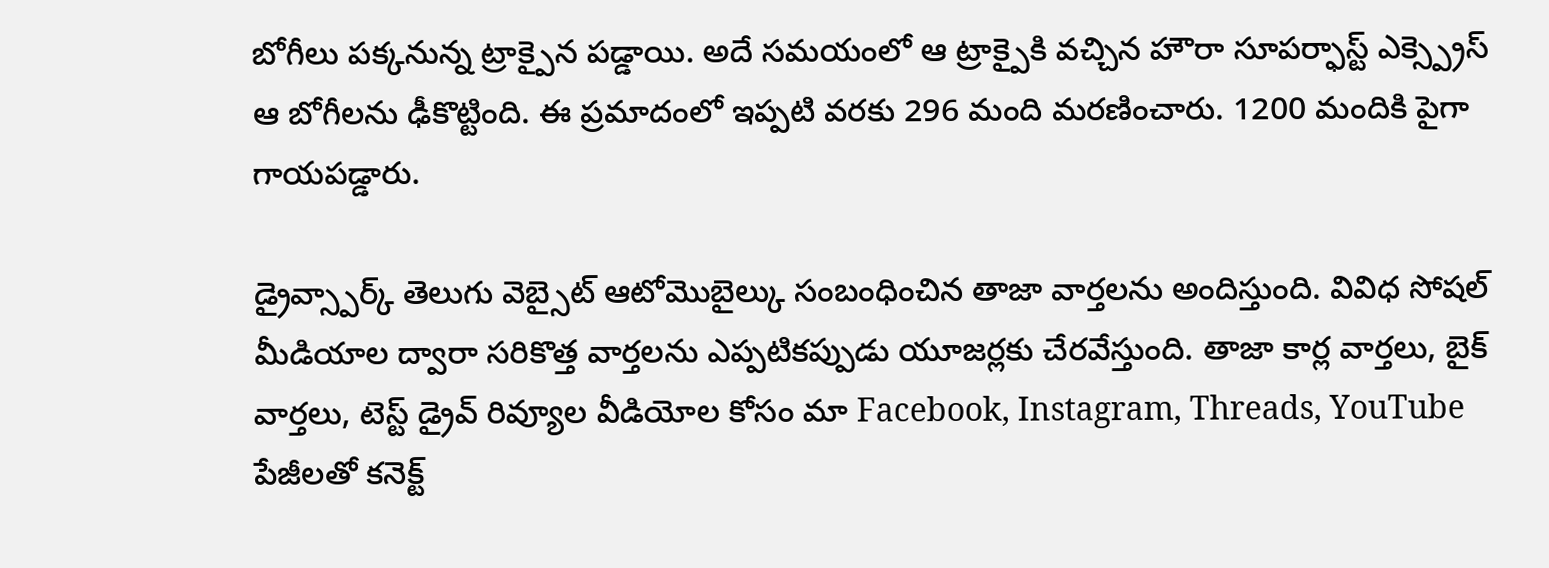బోగీలు పక్కనున్న ట్రాక్పైన పడ్డాయి. అదే సమయంలో ఆ ట్రాక్పైకి వచ్చిన హౌరా సూపర్ఫాస్ట్ ఎక్స్ప్రెస్ ఆ బోగీలను ఢీకొట్టింది. ఈ ప్రమాదంలో ఇప్పటి వరకు 296 మంది మరణించారు. 1200 మందికి పైగా గాయపడ్డారు.

డ్రైవ్స్పార్క్ తెలుగు వెబ్సైట్ ఆటోమొబైల్కు సంబంధించిన తాజా వార్తలను అందిస్తుంది. వివిధ సోషల్ మీడియాల ద్వారా సరికొత్త వార్తలను ఎప్పటికప్పుడు యూజర్లకు చేరవేస్తుంది. తాజా కార్ల వార్తలు, బైక్ వార్తలు, టెస్ట్ డ్రైవ్ రివ్యూల వీడియోల కోసం మా Facebook, Instagram, Threads, YouTube పేజీలతో కనెక్ట్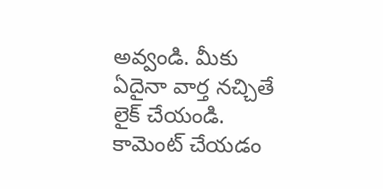అవ్వండి. మీకు ఏదైనా వార్త నచ్చితే లైక్ చేయండి. కామెంట్ చేయడం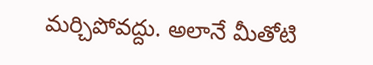మర్చిపోవద్దు. అలానే మీతోటి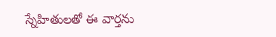స్నేహితులతో ఈ వార్తను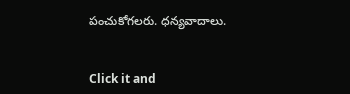పంచుకోగలరు. ధన్యవాదాలు.


Click it and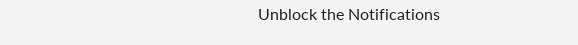Unblock the Notifications